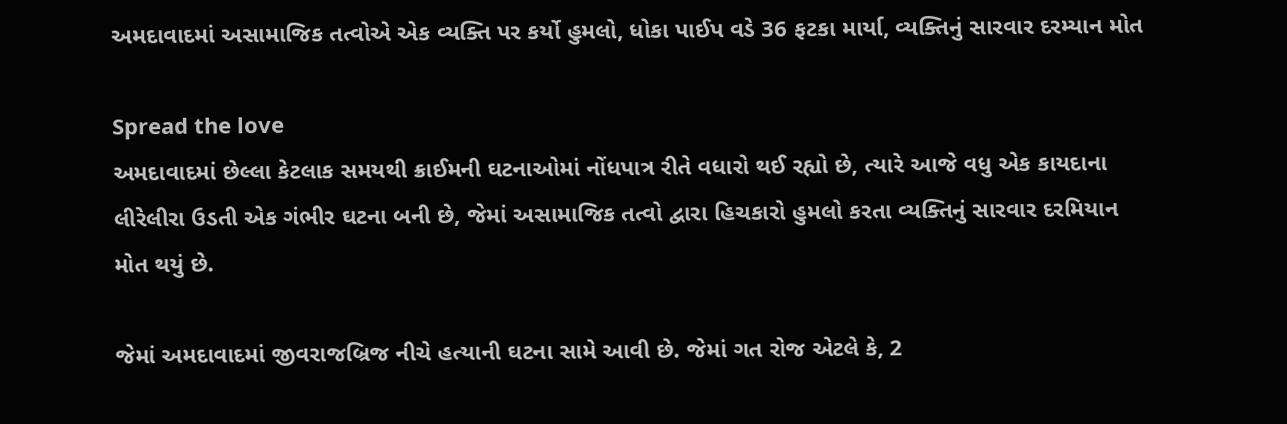અમદાવાદમાં અસામાજિક તત્વોએ એક વ્યક્તિ પર કર્યો હુમલો, ધોકા પાઈપ વડે 36 ફટકા માર્યા, વ્યક્તિનું સારવાર દરમ્યાન મોત

Spread the love
અમદાવાદમાં છેલ્લા કેટલાક સમયથી ક્રાઈમની ઘટનાઓમાં નોંધપાત્ર રીતે વધારો થઈ રહ્યો છે, ત્યારે આજે વધુ એક કાયદાના લીરેલીરા ઉડતી એક ગંભીર ઘટના બની છે, જેમાં અસામાજિક તત્વો દ્વારા હિચકારો હુમલો કરતા વ્યક્તિનું સારવાર દરમિયાન મોત થયું છે.

જેમાં અમદાવાદમાં જીવરાજબ્રિજ નીચે હત્યાની ઘટના સામે આવી છે. જેમાં ગત રોજ એટલે કે, 2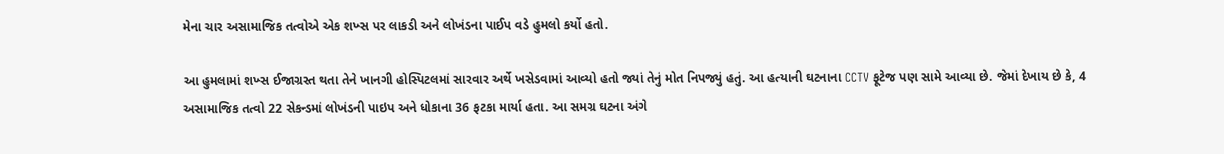મેના ચાર અસામાજિક તત્વોએ એક શખ્સ પર લાકડી અને લોખંડના પાઈપ વડે હુમલો કર્યો હતો.

આ હુમલામાં શખ્સ ઈજાગ્રસ્ત થતા તેને ખાનગી હોસ્પિટલમાં સારવાર અર્થે ખસેડવામાં આવ્યો હતો જ્યાં તેનું મોત નિપજ્યું હતું. આ હત્યાની ઘટનાના CCTV ફૂટેજ પણ સામે આવ્યા છે. જેમાં દેખાય છે કે, 4 અસામાજિક તત્વો 22 સેકન્ડમાં લોખંડની પાઇપ અને ધોકાના 36 ફટકા માર્યા હતા. આ સમગ્ર ઘટના અંગે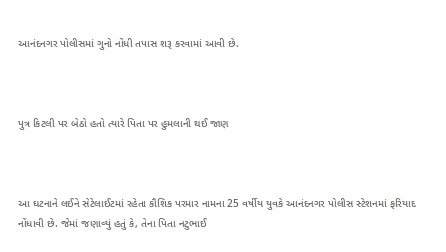આનંદનગર પોલીસમાં ગુનો નોંધી તપાસ શરૂ કરવામાં આવી છે.



પુત્ર કિટલી પર બેઠો હતો ત્યારે પિતા પર હુમલાની થઈ જાણ



આ ઘટનાને લઈને સેટેલાઈટમાં રહેતા કૌશિક પરમાર નામના 25 વર્ષીય યુવકે આનંદનગર પોલીસ સ્ટેશનમાં ફરિયાદ નોંધાવી છે. જેમાં જણાવ્યું હતું કે, તેના પિતા નટુભાઈ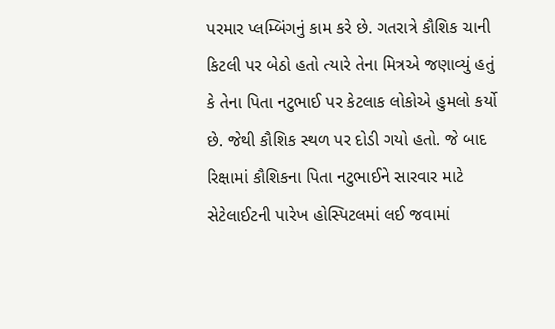પરમાર પ્લમ્બિંગનું કામ કરે છે. ગતરાત્રે કૌશિક ચાની કિટલી પર બેઠો હતો ત્યારે તેના મિત્રએ જણાવ્યું હતું કે તેના પિતા નટુભાઈ પર કેટલાક લોકોએ હુમલો કર્યો છે. જેથી કૌશિક સ્થળ પર દોડી ગયો હતો. જે બાદ રિક્ષામાં કૌશિકના પિતા નટુભાઈને સારવાર માટે સેટેલાઈટની પારેખ હોસ્પિટલમાં લઈ જવામાં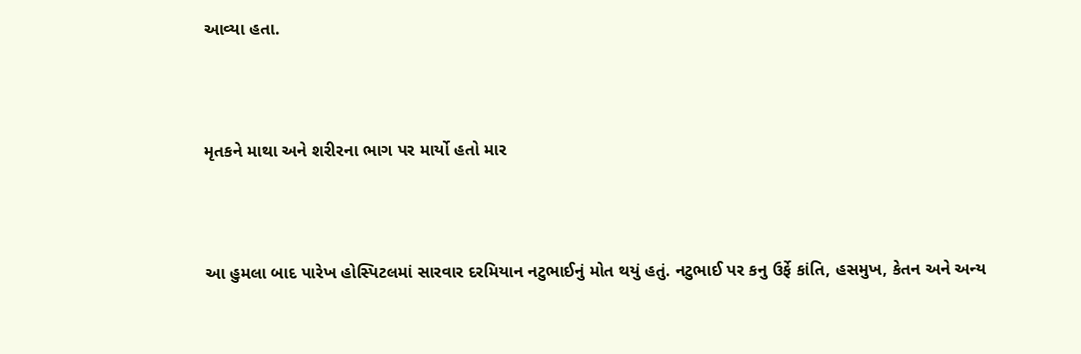આવ્યા હતા.



મૃતકને માથા અને શરીરના ભાગ પર માર્યો હતો માર



આ હુમલા બાદ પારેખ હોસ્પિટલમાં સારવાર દરમિયાન નટુભાઈનું મોત થયું હતું. નટુભાઈ પર કનુ ઉર્ફે કાંતિ, હસમુખ, કેતન અને અન્ય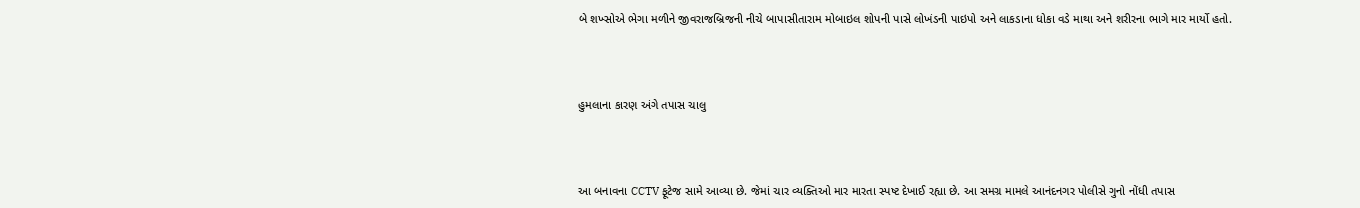બે શખ્સોએ ભેગા મળીને જીવરાજબ્રિજની નીચે બાપાસીતારામ મોબાઇલ શોપની પાસે લોખંડની પાઇપો અને લાકડાના ધોકા વડે માથા અને શરીરના ભાગે માર માર્યો હતો.



હુમલાના કારણ અંગે તપાસ ચાલુ



આ બનાવના CCTV ફૂટેજ સામે આવ્યા છે. જેમાં ચાર વ્યક્તિઓ માર મારતા સ્પષ્ટ દેખાઈ રહ્યા છે. આ સમગ્ર મામલે આનંદનગર પોલીસે ગુનો નોંધી તપાસ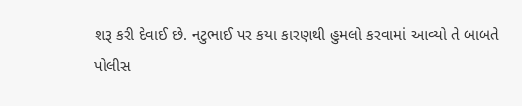શરૂ કરી દેવાઈ છે. નટુભાઈ પર કયા કારણથી હુમલો કરવામાં આવ્યો તે બાબતે પોલીસ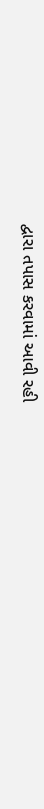દ્વારા તપાસ કરવામાં આવી રહી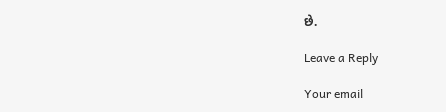છે.

Leave a Reply

Your email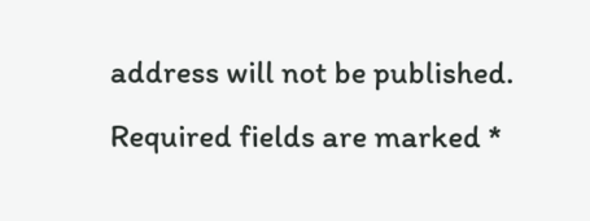address will not be published. Required fields are marked *